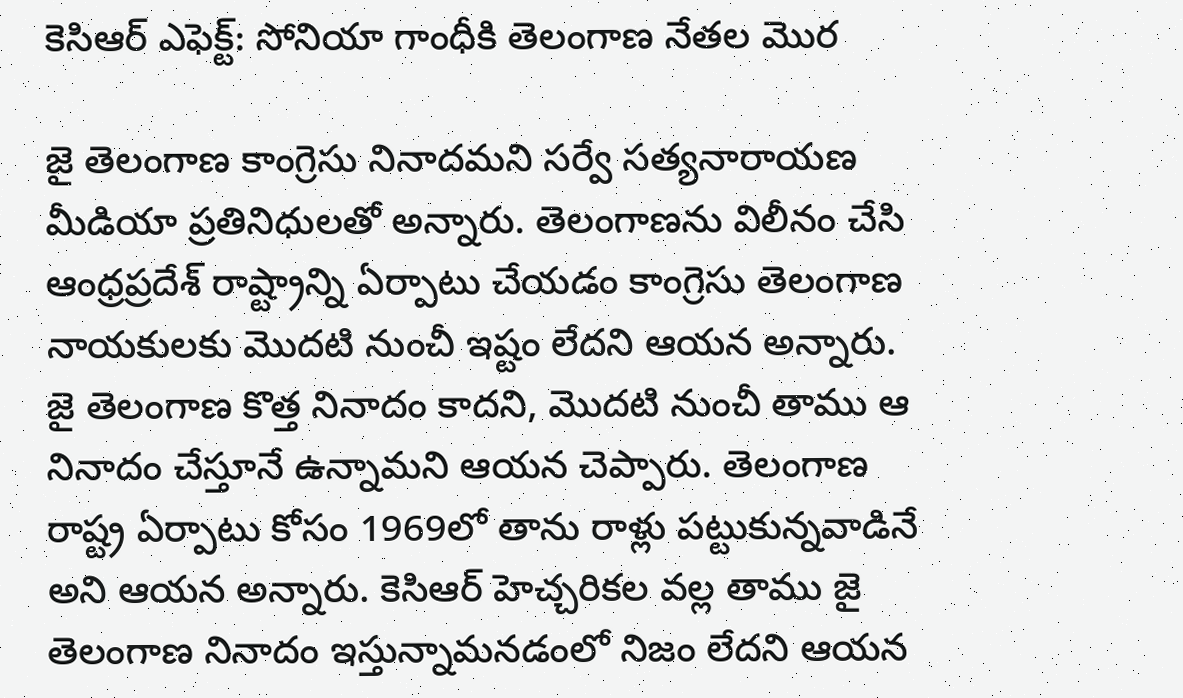కెసిఆర్ ఎఫెక్ట్: సోనియా గాంధీకి తెలంగాణ నేతల మొర

జై తెలంగాణ కాంగ్రెసు నినాదమని సర్వే సత్యనారాయణ మీడియా ప్రతినిధులతో అన్నారు. తెలంగాణను విలీనం చేసి ఆంధ్రప్రదేశ్ రాష్ట్రాన్ని ఏర్పాటు చేయడం కాంగ్రెసు తెలంగాణ నాయకులకు మొదటి నుంచీ ఇష్టం లేదని ఆయన అన్నారు. జై తెలంగాణ కొత్త నినాదం కాదని, మొదటి నుంచీ తాము ఆ నినాదం చేస్తూనే ఉన్నామని ఆయన చెప్పారు. తెలంగాణ రాష్ట్ర ఏర్పాటు కోసం 1969లో తాను రాళ్లు పట్టుకున్నవాడినే అని ఆయన అన్నారు. కెసిఆర్ హెచ్చరికల వల్ల తాము జై తెలంగాణ నినాదం ఇస్తున్నామనడంలో నిజం లేదని ఆయన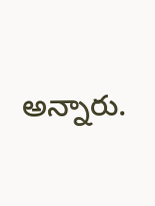అన్నారు.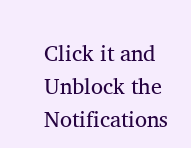Click it and Unblock the Notifications